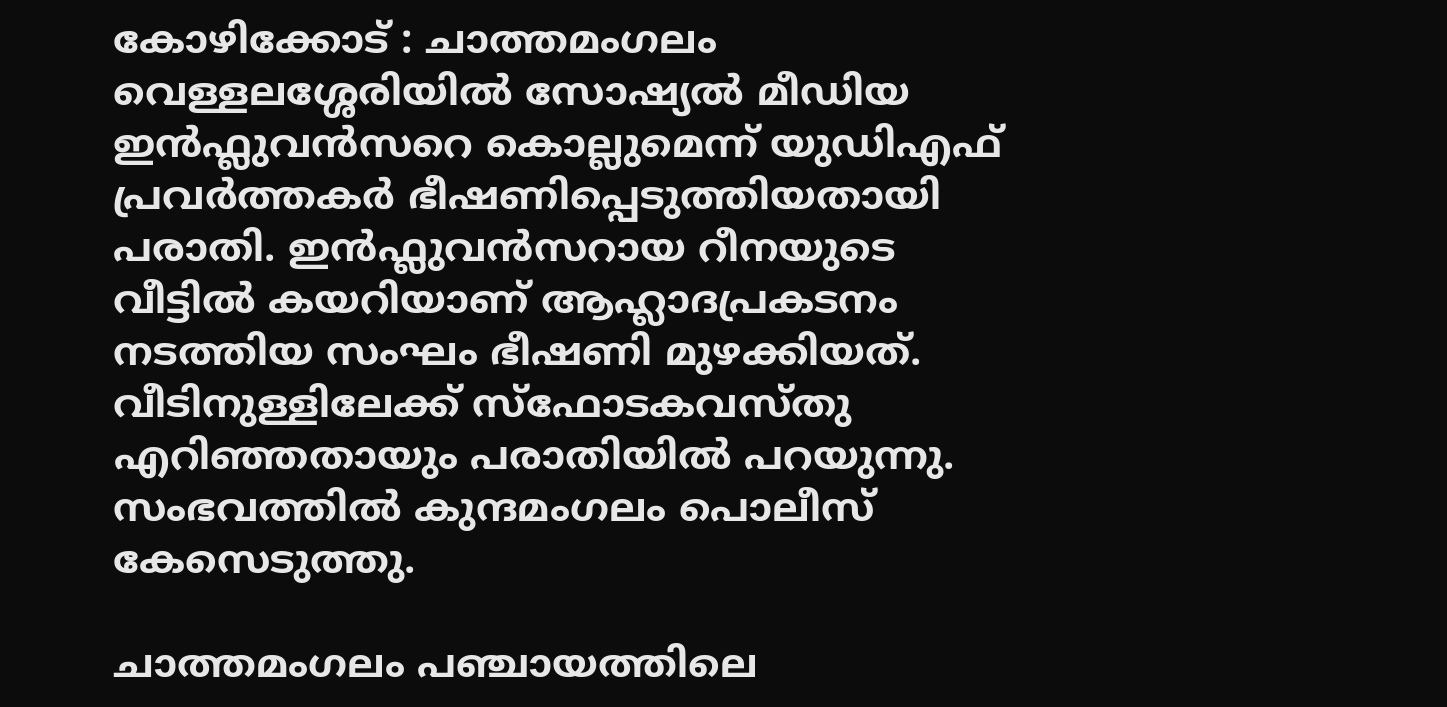കോഴിക്കോട് : ചാത്തമംഗലം വെള്ളലശ്ശേരിയിൽ സോഷ്യൽ മീഡിയ ഇൻഫ്ലുവൻസറെ കൊല്ലുമെന്ന് യുഡിഎഫ് പ്രവർത്തകർ ഭീഷണിപ്പെടുത്തിയതായി പരാതി. ഇൻഫ്ലുവൻസറായ റീനയുടെ വീട്ടിൽ കയറിയാണ് ആഹ്ലാദപ്രകടനം നടത്തിയ സംഘം ഭീഷണി മുഴക്കിയത്. വീടിനുള്ളിലേക്ക് സ്ഫോടകവസ്തു എറിഞ്ഞതായും പരാതിയിൽ പറയുന്നു. സംഭവത്തിൽ കുന്ദമംഗലം പൊലീസ് കേസെടുത്തു.

ചാത്തമംഗലം പഞ്ചായത്തിലെ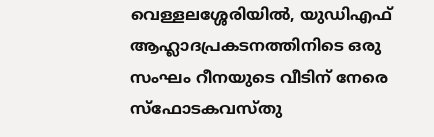വെള്ളലശ്ശേരിയിൽ, യുഡിഎഫ് ആഹ്ലാദപ്രകടനത്തിനിടെ ഒരു സംഘം റീനയുടെ വീടിന് നേരെ സ്ഫോടകവസ്തു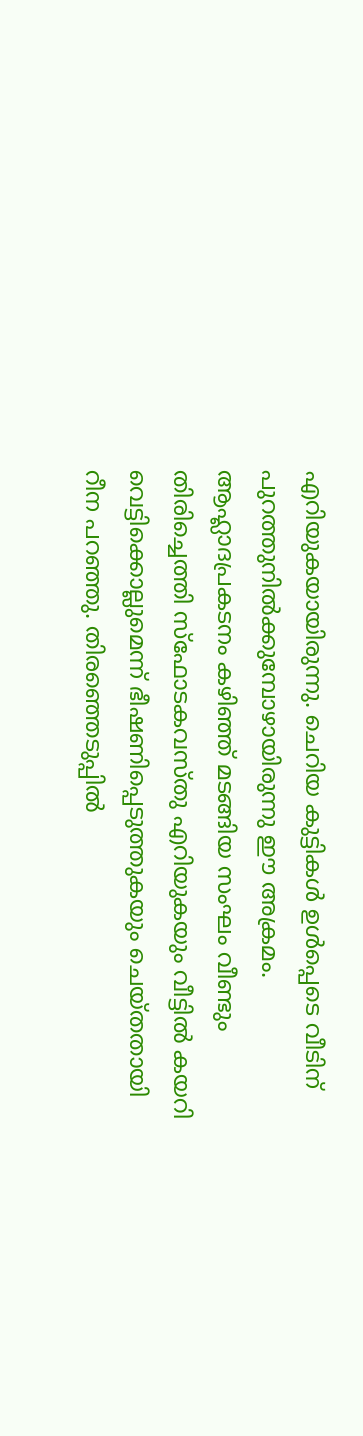എറിയുകയായിരുന്നു. ചെറിയ കുട്ടികൾ ഉൾപ്പെടെ വീടിന് പുറത്തുനിൽക്കുമ്പോഴായിരുന്നു ഈ അക്രമം. ആഹ്ലാദപ്രകടനം കഴിഞ്ഞ് മടങ്ങിയ സംഘം വീണ്ടും തിരിച്ചെത്തി സ്ഫോടകവസ്തു എറിയുകയും വീട്ടിൽ കയറി വെട്ടിക്കൊല്ലുമെന്ന് ഭീഷണിപ്പെടുത്തുകയും ചെയ്തതായി റീന പറഞ്ഞു. തിരഞ്ഞെടുപ്പിൽ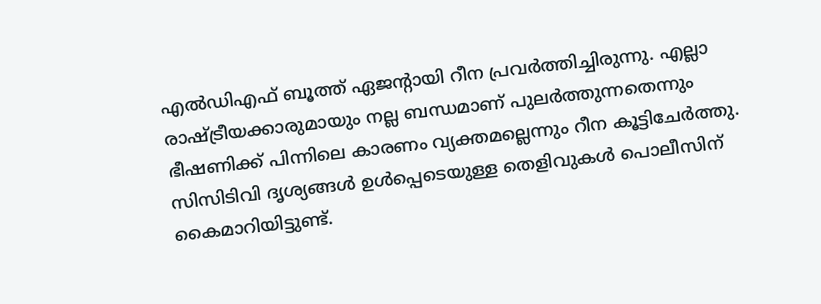എൽഡിഎഫ് ബൂത്ത് ഏജന്റായി റീന പ്രവർത്തിച്ചിരുന്നു. എല്ലാ രാഷ്ട്രീയക്കാരുമായും നല്ല ബന്ധമാണ് പുലർത്തുന്നതെന്നും ഭീഷണിക്ക് പിന്നിലെ കാരണം വ്യക്തമല്ലെന്നും റീന കൂട്ടിചേർത്തു. സിസിടിവി ദൃശ്യങ്ങൾ ഉൾപ്പെടെയുള്ള തെളിവുകൾ പൊലീസിന് കൈമാറിയിട്ടുണ്ട്.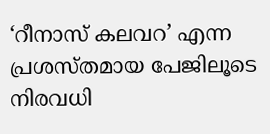‘റീനാസ് കലവറ’ എന്ന പ്രശസ്തമായ പേജിലൂടെ നിരവധി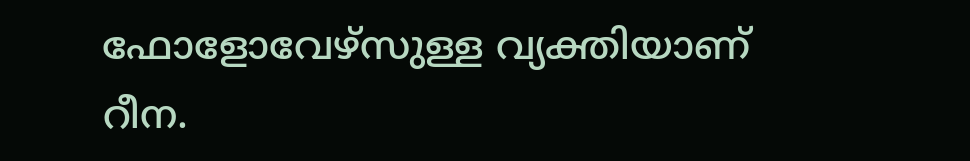ഫോളോവേഴ്സുള്ള വ്യക്തിയാണ് റീന.